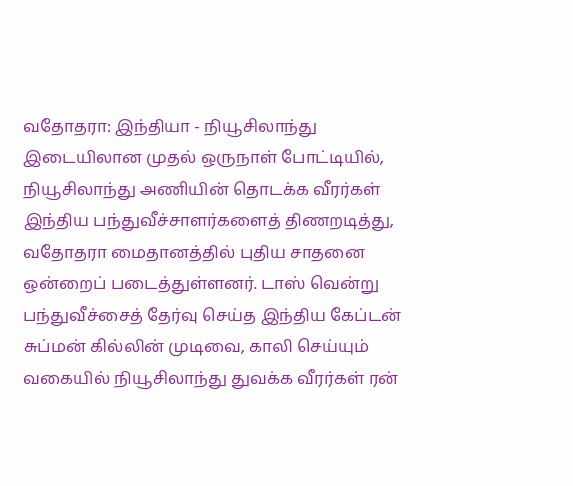வதோதரா: இந்தியா - நியூசிலாந்து இடையிலான முதல் ஒருநாள் போட்டியில், நியூசிலாந்து அணியின் தொடக்க வீரர்கள் இந்திய பந்துவீச்சாளர்களைத் திணறடித்து, வதோதரா மைதானத்தில் புதிய சாதனை ஒன்றைப் படைத்துள்ளனர். டாஸ் வென்று பந்துவீச்சைத் தேர்வு செய்த இந்திய கேப்டன் சுப்மன் கில்லின் முடிவை, காலி செய்யும் வகையில் நியூசிலாந்து துவக்க வீரர்கள் ரன்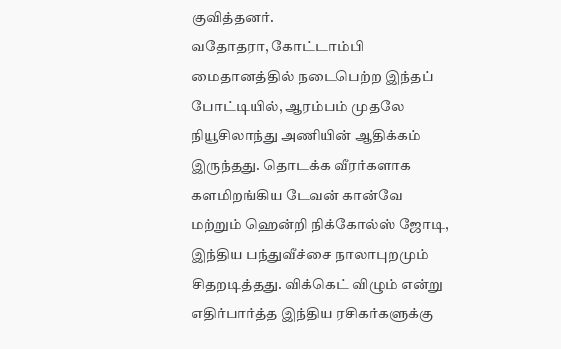குவித்தனர்.
வதோதரா, கோட்டாம்பி மைதானத்தில் நடைபெற்ற இந்தப் போட்டியில், ஆரம்பம் முதலே நியூசிலாந்து அணியின் ஆதிக்கம் இருந்தது. தொடக்க வீரர்களாக களமிறங்கிய டேவன் கான்வே மற்றும் ஹென்றி நிக்கோல்ஸ் ஜோடி, இந்திய பந்துவீச்சை நாலாபுறமும் சிதறடித்தது. விக்கெட் விழும் என்று எதிர்பார்த்த இந்திய ரசிகர்களுக்கு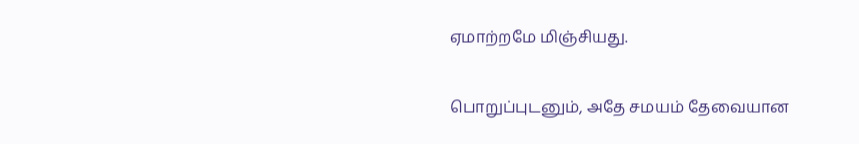ஏமாற்றமே மிஞ்சியது.

பொறுப்புடனும், அதே சமயம் தேவையான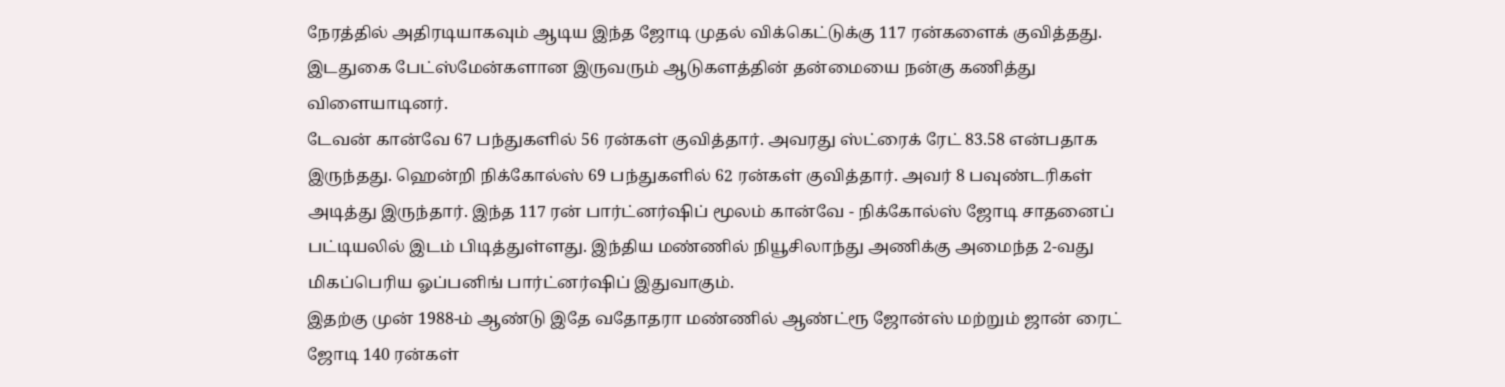நேரத்தில் அதிரடியாகவும் ஆடிய இந்த ஜோடி முதல் விக்கெட்டுக்கு 117 ரன்களைக் குவித்தது. இடதுகை பேட்ஸ்மேன்களான இருவரும் ஆடுகளத்தின் தன்மையை நன்கு கணித்து விளையாடினர்.
டேவன் கான்வே 67 பந்துகளில் 56 ரன்கள் குவித்தார். அவரது ஸ்ட்ரைக் ரேட் 83.58 என்பதாக இருந்தது. ஹென்றி நிக்கோல்ஸ் 69 பந்துகளில் 62 ரன்கள் குவித்தார். அவர் 8 பவுண்டரிகள் அடித்து இருந்தார். இந்த 117 ரன் பார்ட்னர்ஷிப் மூலம் கான்வே - நிக்கோல்ஸ் ஜோடி சாதனைப் பட்டியலில் இடம் பிடித்துள்ளது. இந்திய மண்ணில் நியூசிலாந்து அணிக்கு அமைந்த 2-வது மிகப்பெரிய ஓப்பனிங் பார்ட்னர்ஷிப் இதுவாகும்.
இதற்கு முன் 1988-ம் ஆண்டு இதே வதோதரா மண்ணில் ஆண்ட்ரூ ஜோன்ஸ் மற்றும் ஜான் ரைட் ஜோடி 140 ரன்கள்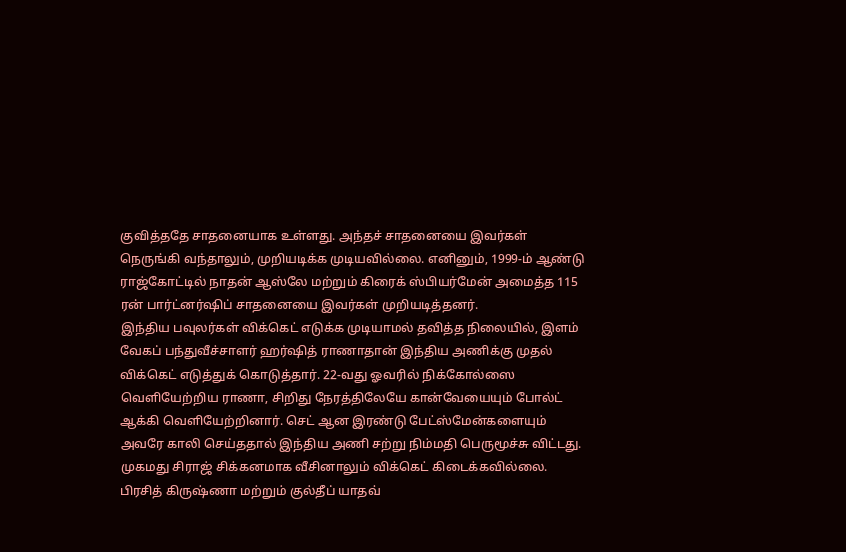குவித்ததே சாதனையாக உள்ளது. அந்தச் சாதனையை இவர்கள் நெருங்கி வந்தாலும், முறியடிக்க முடியவில்லை. எனினும், 1999-ம் ஆண்டு ராஜ்கோட்டில் நாதன் ஆஸ்லே மற்றும் கிரைக் ஸ்பியர்மேன் அமைத்த 115 ரன் பார்ட்னர்ஷிப் சாதனையை இவர்கள் முறியடித்தனர்.
இந்திய பவுலர்கள் விக்கெட் எடுக்க முடியாமல் தவித்த நிலையில், இளம் வேகப் பந்துவீச்சாளர் ஹர்ஷித் ராணாதான் இந்திய அணிக்கு முதல் விக்கெட் எடுத்துக் கொடுத்தார். 22-வது ஓவரில் நிக்கோல்ஸை வெளியேற்றிய ராணா, சிறிது நேரத்திலேயே கான்வேயையும் போல்ட் ஆக்கி வெளியேற்றினார். செட் ஆன இரண்டு பேட்ஸ்மேன்களையும் அவரே காலி செய்ததால் இந்திய அணி சற்று நிம்மதி பெருமூச்சு விட்டது.
முகமது சிராஜ் சிக்கனமாக வீசினாலும் விக்கெட் கிடைக்கவில்லை. பிரசித் கிருஷ்ணா மற்றும் குல்தீப் யாதவ்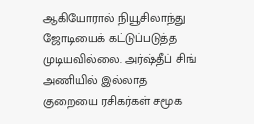ஆகியோரால் நியூசிலாந்து ஜோடியைக் கட்டுப்படுத்த முடியவில்லை. அர்ஷ்தீப் சிங் அணியில் இல்லாத குறையை ரசிகர்கள் சமூக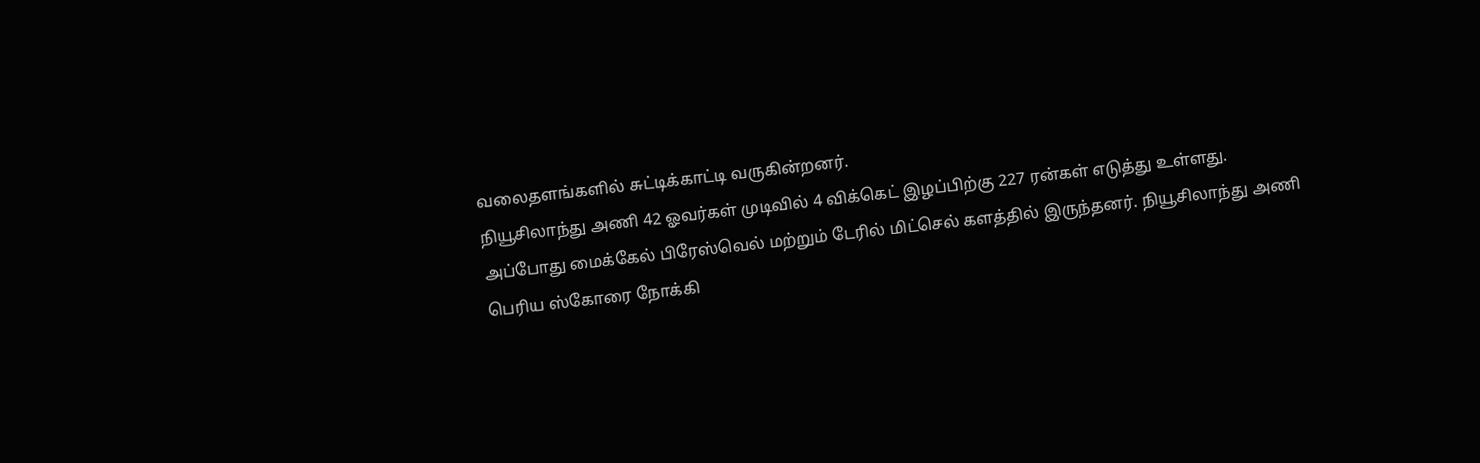வலைதளங்களில் சுட்டிக்காட்டி வருகின்றனர்.
நியூசிலாந்து அணி 42 ஓவர்கள் முடிவில் 4 விக்கெட் இழப்பிற்கு 227 ரன்கள் எடுத்து உள்ளது. அப்போது மைக்கேல் பிரேஸ்வெல் மற்றும் டேரில் மிட்செல் களத்தில் இருந்தனர். நியூசிலாந்து அணி பெரிய ஸ்கோரை நோக்கி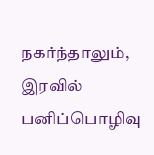நகர்ந்தாலும், இரவில் பனிப்பொழிவு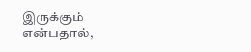இருக்கும் என்பதால்,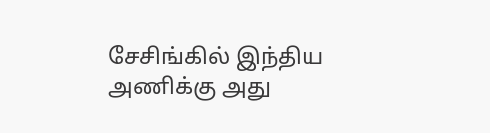சேசிங்கில் இந்திய அணிக்கு அது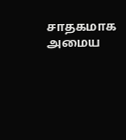சாதகமாக அமைய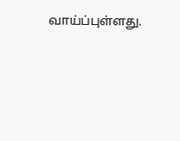வாய்ப்புள்ளது.